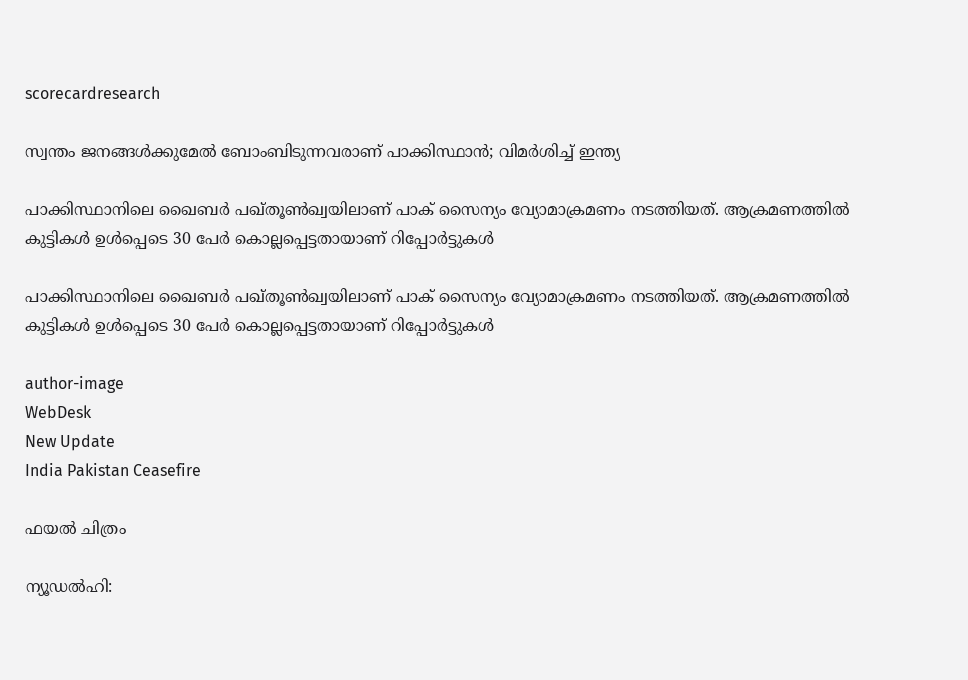scorecardresearch

സ്വന്തം ജനങ്ങൾക്കുമേൽ ബോംബിടുന്നവരാണ് പാക്കിസ്ഥാൻ; വിമർശിച്ച് ഇന്ത്യ

പാക്കിസ്ഥാനിലെ ഖൈബർ പഖ്തൂൺഖ്വയിലാണ് പാക് സൈന്യം വ്യോമാക്രമണം നടത്തിയത്. ആക്രമണത്തിൽ കുട്ടികൾ ഉൾപ്പെടെ 30 പേർ കൊല്ലപ്പെട്ടതായാണ് റിപ്പോർട്ടുകൾ

പാക്കിസ്ഥാനിലെ ഖൈബർ പഖ്തൂൺഖ്വയിലാണ് പാക് സൈന്യം വ്യോമാക്രമണം നടത്തിയത്. ആക്രമണത്തിൽ കുട്ടികൾ ഉൾപ്പെടെ 30 പേർ കൊല്ലപ്പെട്ടതായാണ് റിപ്പോർട്ടുകൾ

author-image
WebDesk
New Update
India Pakistan Ceasefire

ഫയൽ ചിത്രം

ന്യൂഡൽഹി: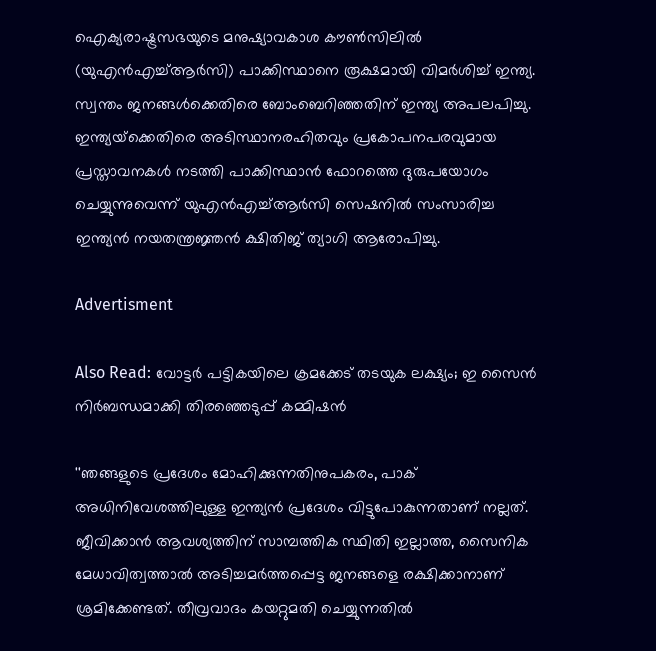ഐക്യരാഷ്ട്രസഭയുടെ മനുഷ്യാവകാശ കൗൺസിലിൽ (യുഎൻഎച്ച്ആർസി) പാക്കിസ്ഥാനെ രൂക്ഷമായി വിമർശിച്ച് ഇന്ത്യ.  സ്വന്തം ജനങ്ങൾക്കെതിരെ ബോംബെറിഞ്ഞതിന് ഇന്ത്യ അപലപിച്ചു. ഇന്ത്യയ്‌ക്കെതിരെ അടിസ്ഥാനരഹിതവും പ്രകോപനപരവുമായ പ്രസ്താവനകൾ നടത്തി പാക്കിസ്ഥാൻ ഫോറത്തെ ദുരുപയോഗം ചെയ്യുന്നുവെന്ന് യുഎൻഎച്ച്ആർസി സെഷനിൽ സംസാരിച്ച ഇന്ത്യൻ നയതന്ത്രജ്ഞൻ ക്ഷിതിജ് ത്യാഗി ആരോപിച്ചു.

Advertisment

Also Read: വോട്ടർ പട്ടികയിലെ ക്രമക്കേട് തടയുക ലക്ഷ്യം; ഇ സൈൻ നിർബന്ധമാക്കി തിരഞ്ഞെടുപ്പ് കമ്മിഷൻ

''ഞങ്ങളുടെ പ്രദേശം മോഹിക്കുന്നതിനുപകരം, പാക് അധിനിവേശത്തിലുള്ള ഇന്ത്യൻ പ്രദേശം വിട്ടുപോകുന്നതാണ് നല്ലത്. ജീവിക്കാൻ ആവശ്യത്തിന് സാമ്പത്തിക സ്ഥിതി ഇല്ലാത്ത, സൈനിക മേധാവിത്വത്താൽ അടിച്ചമർത്തപ്പെട്ട ജനങ്ങളെ രക്ഷിക്കാനാണ് ശ്രമിക്കേണ്ടത്. തീവ്രവാദം കയറ്റുമതി ചെയ്യുന്നതിൽ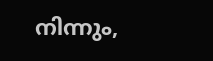നിന്നും,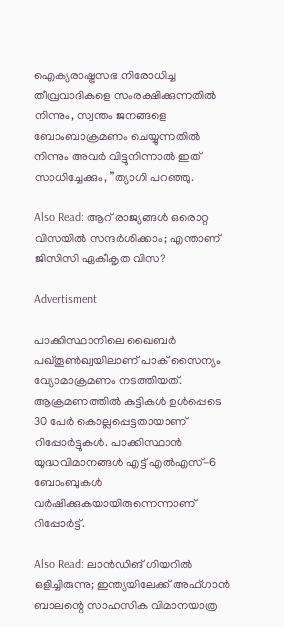ഐക്യരാഷ്ട്രസഭ നിരോധിച്ച തീവ്രവാദികളെ സംരക്ഷിക്കുന്നതിൽ നിന്നും, സ്വന്തം ജനങ്ങളെ ബോംബാക്രമണം ചെയ്യുന്നതിൽ നിന്നും അവർ വിട്ടുനിന്നാൽ ഇത് സാധിച്ചേക്കും, ”ത്യാഗി പറഞ്ഞു.

Also Read: ആറ് രാജ്യങ്ങൾ ഒരൊറ്റ വിസയിൽ സന്ദർശിക്കാം; എന്താണ് ജിസിസി ഏകീകൃത വിസ?

Advertisment

പാക്കിസ്ഥാനിലെ ഖൈബർ പഖ്തൂൺഖ്വയിലാണ് പാക് സൈന്യം വ്യോമാക്രമണം നടത്തിയത്. ആക്രമണത്തിൽ കുട്ടികൾ ഉൾപ്പെടെ 30 പേർ കൊല്ലപ്പെട്ടതായാണ് റിപ്പോർട്ടുകൾ. പാക്കിസ്ഥാൻ യുദ്ധവിമാനങ്ങൾ എട്ട് എൽഎസ്-6 ബോംബുകൾ വർഷിക്കുകയായിരുന്നെന്നാണ് റിപ്പോർട്ട്.

Also Read: ലാൻഡിങ് ഗിയറിൽ  ഒളിച്ചിരുന്നു; ഇന്ത്യയിലേക്ക് അഫ്ഗാൻ ബാലന്റെ സാഹസിക വിമാനയാത്ര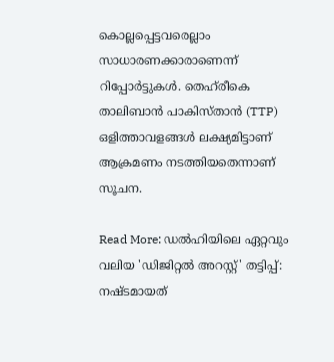കൊല്ലപ്പെട്ടവരെല്ലാം സാധാരണക്കാരാണെന്ന് റിപ്പോർട്ടുകൾ. തെഹ്‌രീകെ താലിബാൻ പാകിസ്താൻ (TTP) ഒളിത്താവളങ്ങൾ ലക്ഷ്യമിട്ടാണ് ആക്രമണം നടത്തിയതെന്നാണ് സൂചന.

Read More: ഡൽഹിയിലെ ഏറ്റവും വലിയ 'ഡിജിറ്റൽ അറസ്റ്റ്' തട്ടിപ്പ്: നഷ്ടമായത്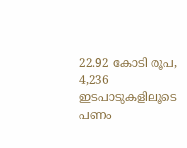22.92 കോടി രൂപ, 4,236 ഇടപാടുകളിലൂടെ പണം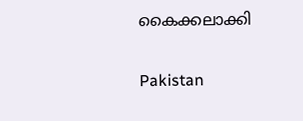കൈക്കലാക്കി

Pakistan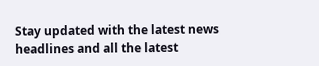Stay updated with the latest news headlines and all the latest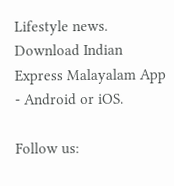Lifestyle news. Download Indian Express Malayalam App - Android or iOS.

Follow us: